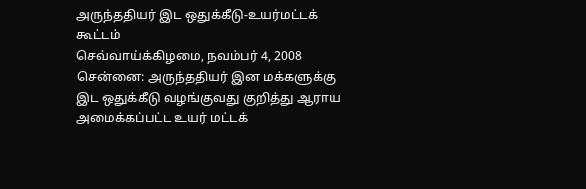அருந்ததியர் இட ஒதுக்கீடு-உயர்மட்டக் கூட்டம்
செவ்வாய்க்கிழமை, நவம்பர் 4, 2008
சென்னை: அருந்ததியர் இன மக்களுக்கு இட ஒதுக்கீடு வழங்குவது குறித்து ஆராய அமைக்கப்பட்ட உயர் மட்டக்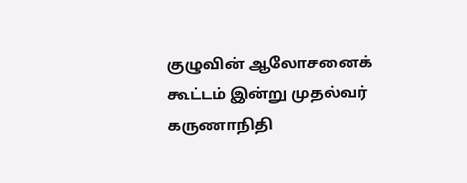குழுவின் ஆலோசனைக் கூட்டம் இன்று முதல்வர் கருணாநிதி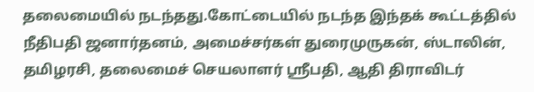தலைமையில் நடந்தது.கோட்டையில் நடந்த இந்தக் கூட்டத்தில் நீதிபதி ஜனார்தனம், அமைச்சர்கள் துரைமுருகன், ஸ்டாலின், தமிழரசி, தலைமைச் செயலாளர் ஸ்ரீபதி, ஆதி திராவிடர்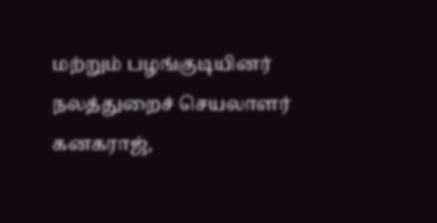மற்றும் பழங்குடியினர் நலத்துறைச் செயலாளர் கனகராஜ்,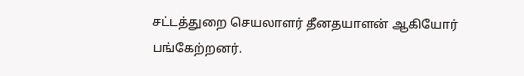சட்டத்துறை செயலாளர் தீனதயாளன் ஆகியோர் பங்கேற்றனர்.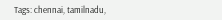Tags: chennai, tamilnadu,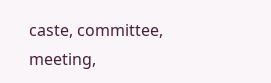caste, committee, meeting,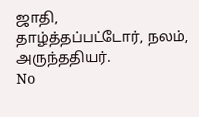ஜாதி, தாழ்த்தப்பட்டோர், நலம், அருந்ததியர்.
No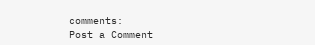comments:
Post a Comment